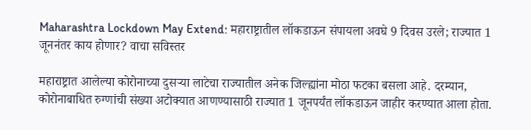Maharashtra Lockdown May Extend: महाराष्ट्रातील लॉकडाऊन संपायला अवघे 9 दिवस उरले; राज्यात 1 जूननंतर काय होणार? वाचा सविस्तर

महाराष्ट्रात आलेल्या कोरोनाच्या दुसऱ्या लाटेचा राज्यातील अनेक जिल्ह्यांना मोठा फटका बसला आहे. दरम्यान, कोरोनाबाधित रुग्णांची संख्या अटोक्यात आणण्यासाठी राज्यात 1 जूनपर्यंत लॉकडाऊन जाहीर करण्यात आला होता.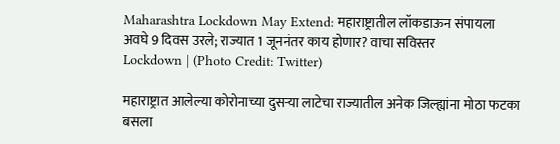Maharashtra Lockdown May Extend: महाराष्ट्रातील लॉकडाऊन संपायला अवघे 9 दिवस उरले; राज्यात 1 जूननंतर काय होणार? वाचा सविस्तर
Lockdown | (Photo Credit: Twitter)

महाराष्ट्रात आलेल्या कोरोनाच्या दुसऱ्या लाटेचा राज्यातील अनेक जिल्ह्यांना मोठा फटका बसला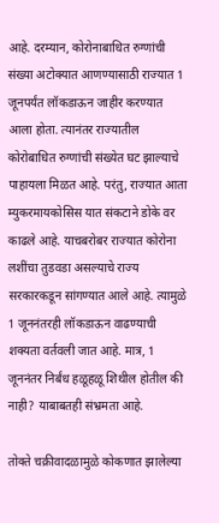आहे. दरम्यान, कोरोनाबाधित रुग्णांची संख्या अटोक्यात आणण्यासाठी राज्यात 1 जूनपर्यंत लॉकडाऊन जाहीर करण्यात आला होता. त्यानंतर राज्यातील कोरोबाधित रुग्णांची संख्येत घट झाल्याचे पाहायला मिळत आहे. परंतु, राज्यात आता म्युकरमायकोसिस यात संकटाने डोके वर काढले आहे. याचबरोबर राज्यात कोरोना लशींचा तुडवडा असल्याचे राज्य सरकारकडून सांगण्यात आले आहे. त्यामुळे 1 जूननंतरही लॉकडाऊन वाढण्याची शक्यता वर्तवली जात आहे. मात्र, 1 जूननंतर निर्बंध हळूहळू शिथील होतील की नाही? याबाबतही संभ्रमता आहे.

तोक्ते चक्रीवादळामुळे कोकणात झालेल्या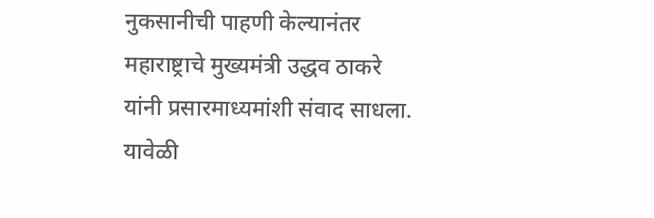नुकसानीची पाहणी केल्यानंतर महाराष्ट्राचे मुख्यमंत्री उद्धव ठाकरे यांनी प्रसारमाध्यमांशी संवाद साधला. यावेळी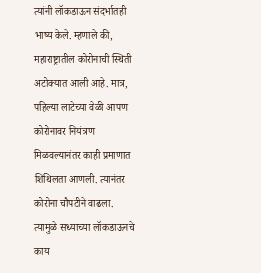त्यांनी लॉकडाऊन संदर्भातही भाष्य केले. म्हणाले की, महाराष्ट्रातील कोरोनाची स्थिती अटोक्यात आली आहे. मात्र, पहिल्या लाटेच्या वेळी आपण कोरोनावर नियंत्रण मिळवल्यानंतर काही प्रमाणात शिथिलता आणली. त्यानंतर कोरोना चौपटीने वाढला. त्यामुळे सध्याच्या लॉकडाऊनचे काय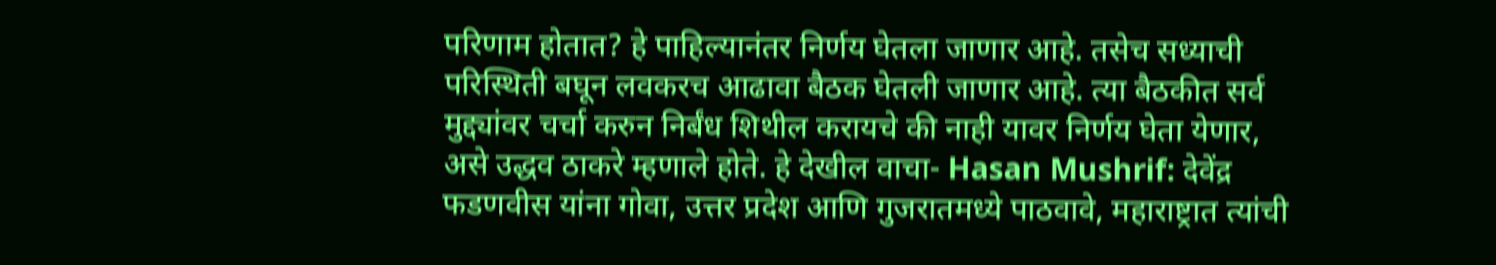परिणाम होतात? हे पाहिल्यानंतर निर्णय घेतला जाणार आहे. तसेच सध्याची परिस्थिती बघून लवकरच आढावा बैठक घेतली जाणार आहे. त्या बैठकीत सर्व मुद्द्यांवर चर्चा करुन निर्बंध शिथील करायचे की नाही यावर निर्णय घेता येणार, असे उद्धव ठाकरे म्हणाले होते. हे देखील वाचा- Hasan Mushrif: देवेंद्र फडणवीस यांना गोवा, उत्तर प्रदेश आणि गुजरातमध्ये पाठवावे, महाराष्ट्रात त्यांची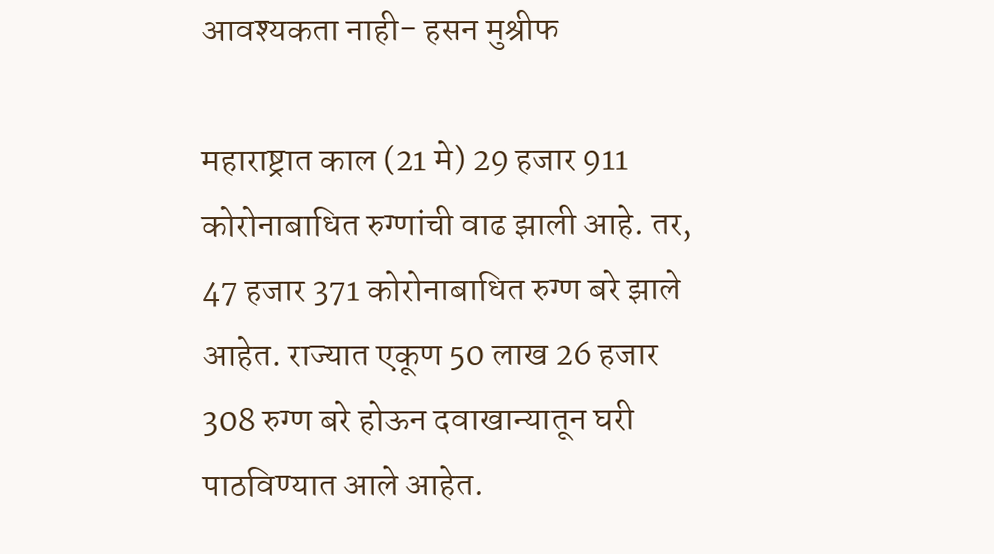आवश्यकता नाही- हसन मुश्रीफ

महाराष्ट्रात काल (21 मे) 29 हजार 911 कोरोनाबाधित रुग्णांची वाढ झाली आहे. तर, 47 हजार 371 कोरोनाबाधित रुग्ण बरे झाले आहेत. राज्यात एकूण 50 लाख 26 हजार 308 रुग्ण बरे होऊन दवाखान्यातून घरी पाठविण्यात आले आहेत.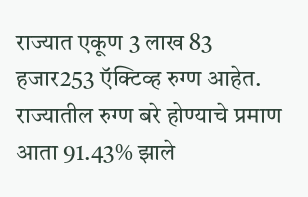राज्यात एकूण 3 लाख 83 हजार253 ऍक्टिव्ह रुग्ण आहेत. राज्यातील रुग्ण बरे होण्याचे प्रमाण आता 91.43% झाले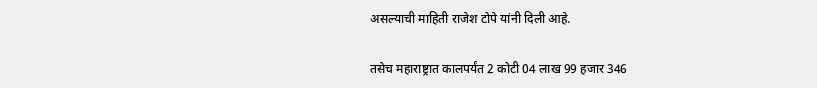असल्याची माहिती राजेश टोपे यांनी दिली आहे.

तसेच महाराष्ट्रात कालपर्यंत 2 कोटी 04 लाख 99 हजार 346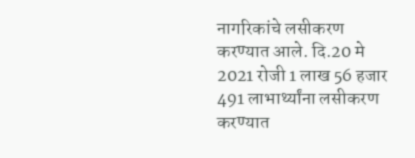नागरिकांचे लसीकरण करण्यात आले. दि.20 मे 2021 रोजी 1 लाख 56 हजार 491 लाभार्थ्यांना लसीकरण करण्यात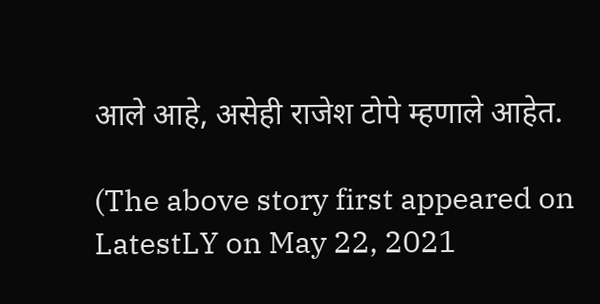आले आहे, असेही राजेश टोपे म्हणाले आहेत.

(The above story first appeared on LatestLY on May 22, 2021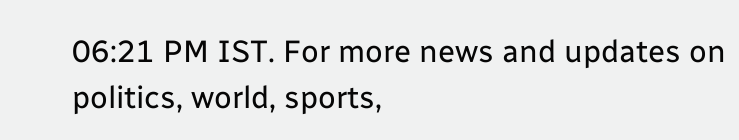06:21 PM IST. For more news and updates on politics, world, sports,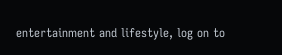entertainment and lifestyle, log on to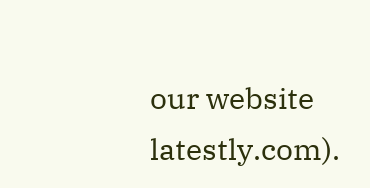our website latestly.com).